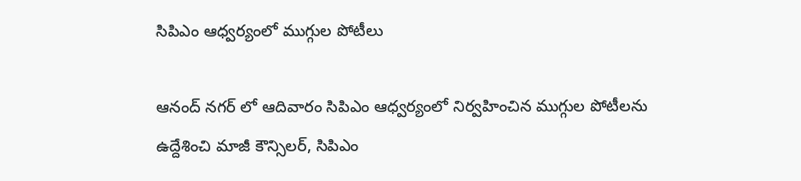సిపిఎం ఆధ్వర్యంలో ముగ్గుల పోటీలు

ఆనంద్ నగర్ లో ఆదివారం సిపిఎం ఆధ్వర్యంలో నిర్వహించిన ముగ్గుల పోటీలను ఉద్దేశించి మాజీ కౌన్సిలర్, సిపిఎం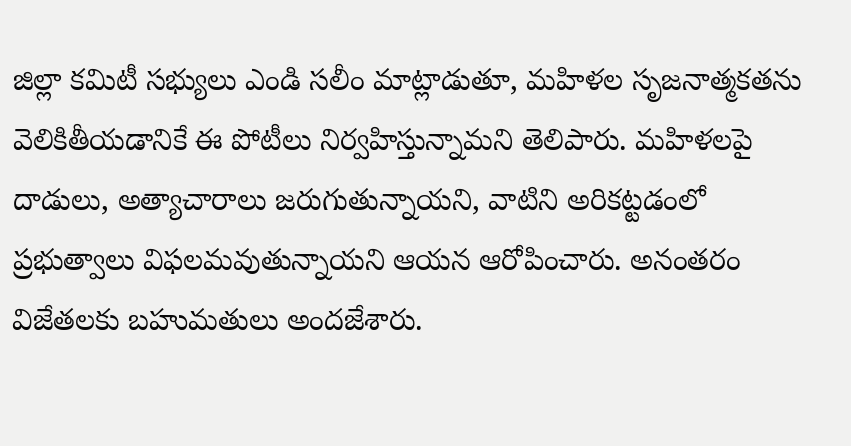జిల్లా కమిటీ సభ్యులు ఎండి సలీం మాట్లాడుతూ, మహిళల సృజనాత్మకతను వెలికితీయడానికే ఈ పోటీలు నిర్వహిస్తున్నామని తెలిపారు. మహిళలపై దాడులు, అత్యాచారాలు జరుగుతున్నాయని, వాటిని అరికట్టడంలో ప్రభుత్వాలు విఫలమవుతున్నాయని ఆయన ఆరోపించారు. అనంతరం విజేతలకు బహుమతులు అందజేశారు.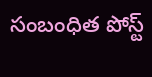సంబంధిత పోస్ట్